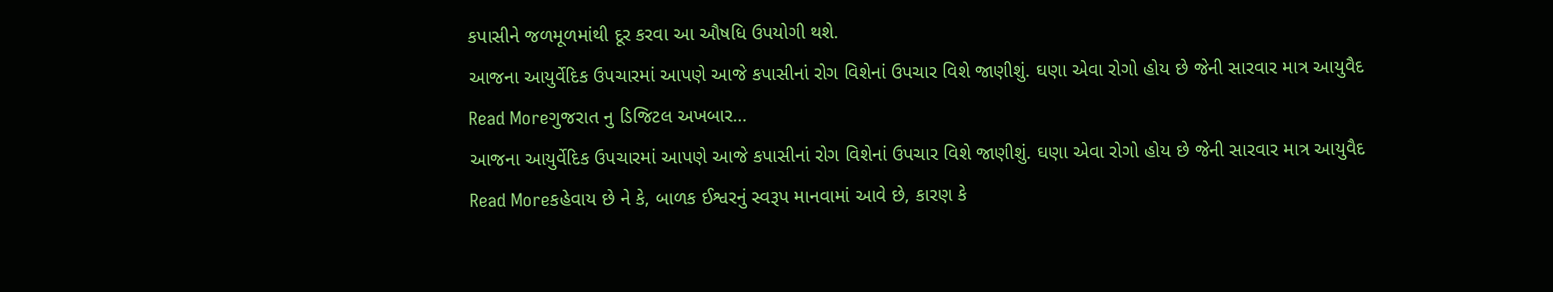કપાસીને જળમૂળમાંથી દૂર કરવા આ ઔષધિ ઉપયોગી થશે.
આજના આયુર્વેદિક ઉપચારમાં આપણે આજે કપાસીનાં રોગ વિશેનાં ઉપચાર વિશે જાણીશું. ઘણા એવા રોગો હોય છે જેની સારવાર માત્ર આયુવૈદ
Read Moreગુજરાત નુ ડિજિટલ અખબાર…
આજના આયુર્વેદિક ઉપચારમાં આપણે આજે કપાસીનાં રોગ વિશેનાં ઉપચાર વિશે જાણીશું. ઘણા એવા રોગો હોય છે જેની સારવાર માત્ર આયુવૈદ
Read Moreકહેવાય છે ને કે, બાળક ઈશ્વરનું સ્વરૂપ માનવામાં આવે છે, કારણ કે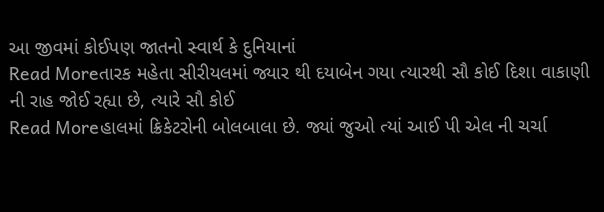આ જીવમાં કોઈપણ જાતનો સ્વાર્થ કે દુનિયાનાં
Read Moreતારક મહેતા સીરીયલમાં જ્યાર થી દયાબેન ગયા ત્યારથી સૌ કોઈ દિશા વાકાણી ની રાહ જોઈ રહ્યા છે, ત્યારે સૌ કોઈ
Read Moreહાલમાં ક્રિકેટરોની બોલબાલા છે. જ્યાં જુઓ ત્યાં આઈ પી એલ ની ચર્ચા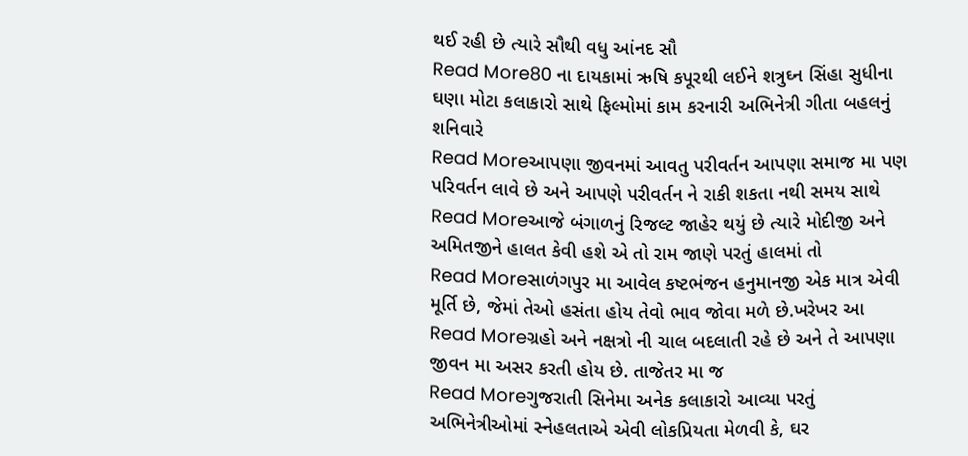થઈ રહી છે ત્યારે સૌથી વધુ આંનદ સૌ
Read More80 ના દાયકામાં ઋષિ કપૂરથી લઈને શત્રુઘ્ન સિંહા સુધીના ઘણા મોટા કલાકારો સાથે ફિલ્મોમાં કામ કરનારી અભિનેત્રી ગીતા બહલનું શનિવારે
Read Moreઆપણા જીવનમાં આવતુ પરીવર્તન આપણા સમાજ મા પણ પરિવર્તન લાવે છે અને આપણે પરીવર્તન ને રાકી શકતા નથી સમય સાથે
Read Moreઆજે બંગાળનું રિજલ્ટ જાહેર થયું છે ત્યારે મોદીજી અને અમિતજીને હાલત કેવી હશે એ તો રામ જાણે પરતું હાલમાં તો
Read Moreસાળંગપુર મા આવેલ કષ્ટભંજન હનુમાનજી એક માત્ર એવી મૂર્તિ છે, જેમાં તેઓ હસંતા હોય તેવો ભાવ જોવા મળે છે.ખરેખર આ
Read Moreગ્રહો અને નક્ષત્રો ની ચાલ બદલાતી રહે છે અને તે આપણા જીવન મા અસર કરતી હોય છે. તાજેતર મા જ
Read Moreગુજરાતી સિનેમા અનેક કલાકારો આવ્યા પરતું અભિનેત્રીઓમાં સ્નેહલતાએ એવી લોકપ્રિયતા મેળવી કે, ઘર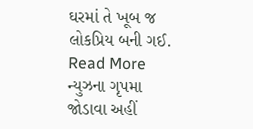ઘરમાં તે ખૂબ જ લોકપ્રિય બની ગઈ.
Read More
ન્યુઝના ગૃપમા જોડાવા અહીં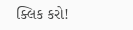ક્લિક કરો!